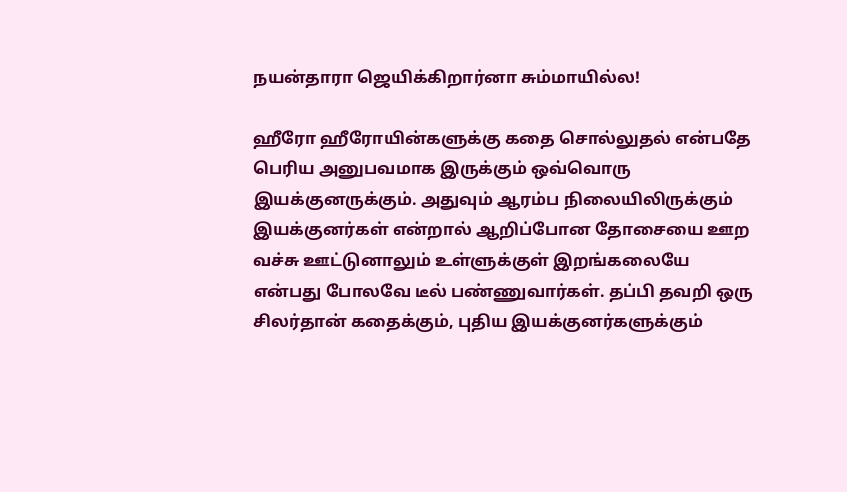நயன்தாரா ஜெயிக்கிறார்னா சும்மாயில்ல!

ஹீரோ ஹீரோயின்களுக்கு கதை சொல்லுதல் என்பதே பெரிய அனுபவமாக இருக்கும் ஒவ்வொரு இயக்குனருக்கும். அதுவும் ஆரம்ப நிலையிலிருக்கும் இயக்குனர்கள் என்றால் ஆறிப்போன தோசையை ஊற வச்சு ஊட்டுனாலும் உள்ளுக்குள் இறங்கலையே என்பது போலவே டீல் பண்ணுவார்கள். தப்பி தவறி ஒரு சிலர்தான் கதைக்கும், புதிய இயக்குனர்களுக்கும்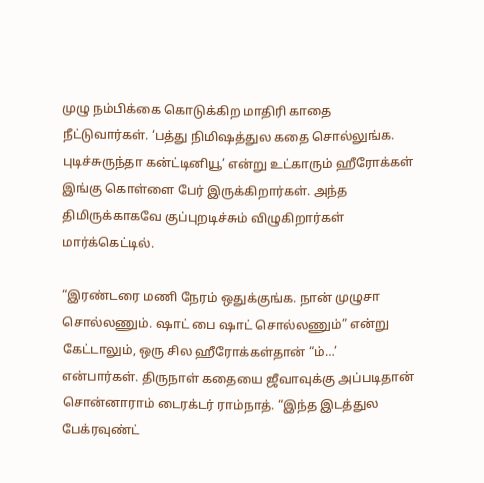முழு நம்பிக்கை கொடுக்கிற மாதிரி காதை நீட்டுவார்கள். ‘பத்து நிமிஷத்துல கதை சொல்லுங்க. புடிச்சுருந்தா கன்ட்டினியூ’ என்று உட்காரும் ஹீரோக்கள் இங்கு கொள்ளை பேர் இருக்கிறார்கள். அந்த திமிருக்காகவே குப்புறடிச்சும் விழுகிறார்கள் மார்க்கெட்டில்.

“இரண்டரை மணி நேரம் ஒதுக்குங்க. நான் முழுசா சொல்லணும். ஷாட் பை ஷாட் சொல்லணும்” என்று கேட்டாலும், ஒரு சில ஹீரோக்கள்தான் “ம்…’ என்பார்கள். திருநாள் கதையை ஜீவாவுக்கு அப்படிதான் சொன்னாராம் டைரக்டர் ராம்நாத். “இந்த இடத்துல பேக்ரவுண்ட்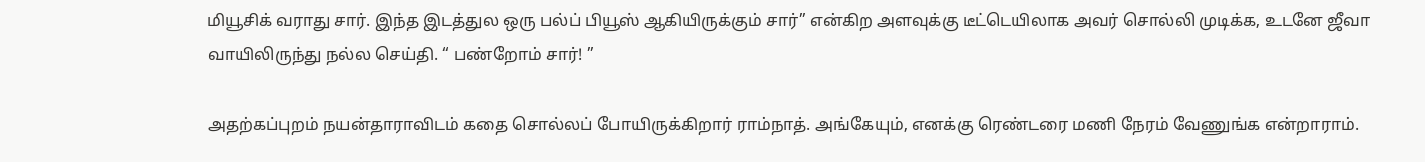மியூசிக் வராது சார். இந்த இடத்துல ஒரு பல்ப் பியூஸ் ஆகியிருக்கும் சார்” என்கிற அளவுக்கு டீட்டெயிலாக அவர் சொல்லி முடிக்க, உடனே ஜீவா வாயிலிருந்து நல்ல செய்தி. “ பண்றோம் சார்! ”

அதற்கப்புறம் நயன்தாராவிடம் கதை சொல்லப் போயிருக்கிறார் ராம்நாத். அங்கேயும், எனக்கு ரெண்டரை மணி நேரம் வேணுங்க என்றாராம்.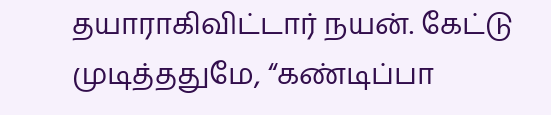தயாராகிவிட்டார் நயன். கேட்டு முடித்ததுமே, “கண்டிப்பா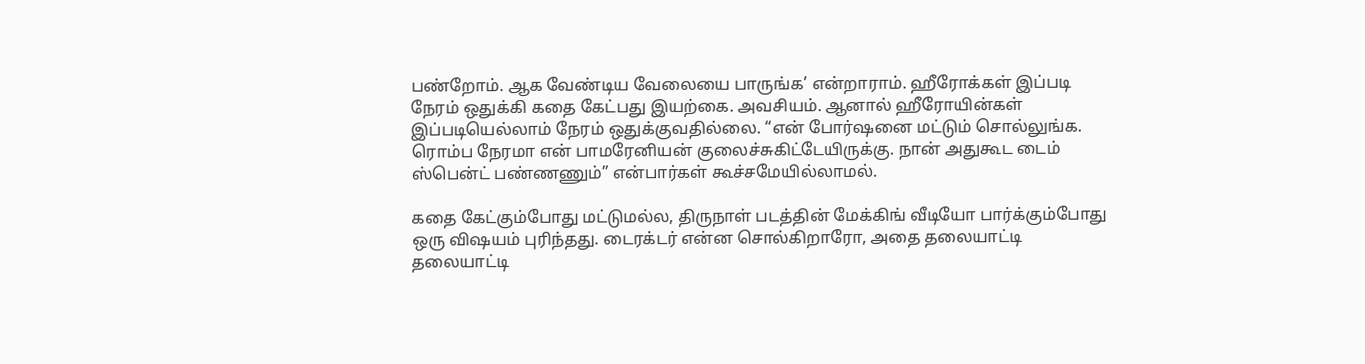பண்றோம். ஆக வேண்டிய வேலையை பாருங்க’ என்றாராம். ஹீரோக்கள் இப்படி நேரம் ஒதுக்கி கதை கேட்பது இயற்கை. அவசியம். ஆனால் ஹீரோயின்கள் இப்படியெல்லாம் நேரம் ஒதுக்குவதில்லை. “என் போர்ஷனை மட்டும் சொல்லுங்க. ரொம்ப நேரமா என் பாமரேனியன் குலைச்சுகிட்டேயிருக்கு. நான் அதுகூட டைம் ஸ்பென்ட் பண்ணணும்” என்பார்கள் கூச்சமேயில்லாமல்.

கதை கேட்கும்போது மட்டுமல்ல, திருநாள் படத்தின் மேக்கிங் வீடியோ பார்க்கும்போது ஒரு விஷயம் புரிந்தது. டைரக்டர் என்ன சொல்கிறாரோ, அதை தலையாட்டி தலையாட்டி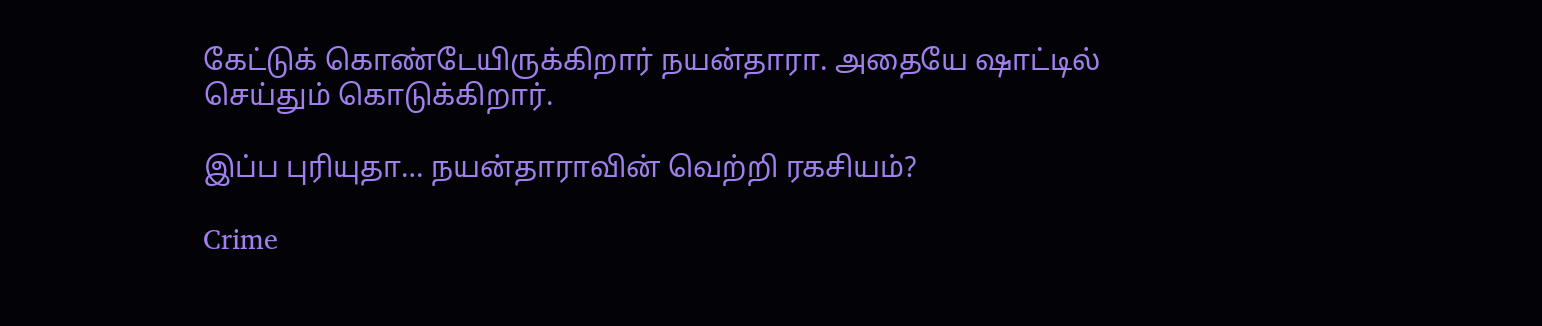கேட்டுக் கொண்டேயிருக்கிறார் நயன்தாரா. அதையே ஷாட்டில் செய்தும் கொடுக்கிறார்.

இப்ப புரியுதா… நயன்தாராவின் வெற்றி ரகசியம்?

Crime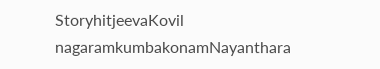StoryhitjeevaKovil nagaramkumbakonamNayanthara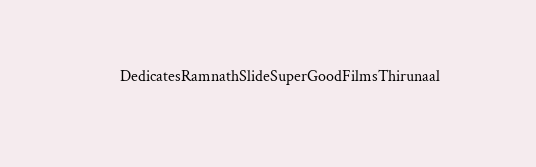DedicatesRamnathSlideSuperGoodFilmsThirunaal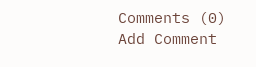Comments (0)
Add Comment